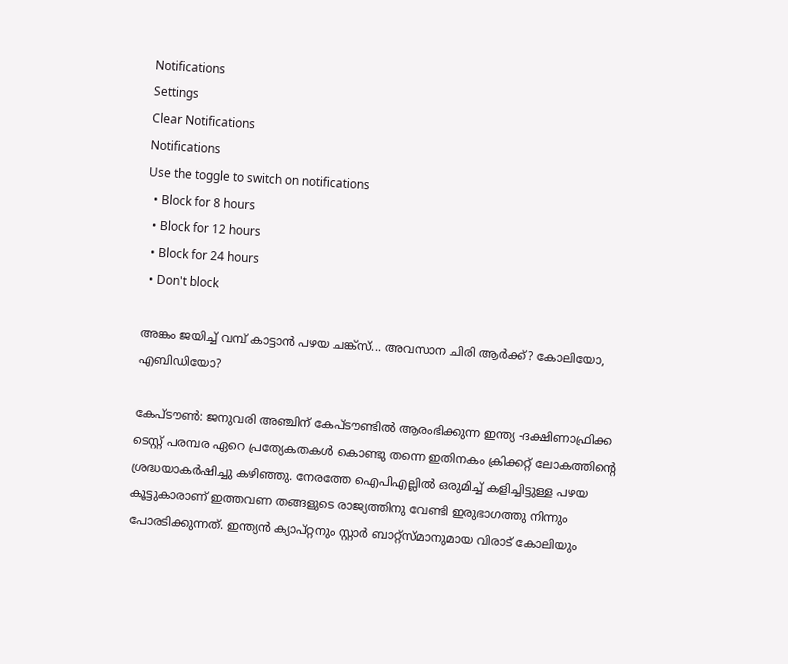Notifications
Settings
Clear Notifications
Notifications
Use the toggle to switch on notifications
  • Block for 8 hours
  • Block for 12 hours
  • Block for 24 hours
  • Don't block

അങ്കം ജയിച്ച് വമ്പ് കാട്ടാന്‍ പഴയ ചങ്ക്‌സ്... അവസാന ചിരി ആര്‍ക്ക്? കോലിയോ, എബിഡിയോ?

കേപ്ടൗണ്‍: ജനുവരി അഞ്ചിന് കേപ്ടൗണ്ടില്‍ ആരംഭിക്കുന്ന ഇന്ത്യ -ദക്ഷിണാഫ്രിക്ക ടെസ്റ്റ് പരമ്പര ഏറെ പ്രത്യേകതകള്‍ കൊണ്ടു തന്നെ ഇതിനകം ക്രിക്കറ്റ് ലോകത്തിന്റെ ശ്രദ്ധയാകര്‍ഷിച്ചു കഴിഞ്ഞു. നേരത്തേ ഐപിഎല്ലില്‍ ഒരുമിച്ച് കളിച്ചിട്ടുള്ള പഴയ കൂട്ടുകാരാണ് ഇത്തവണ തങ്ങളുടെ രാജ്യത്തിനു വേണ്ടി ഇരുഭാഗത്തു നിന്നും പോരടിക്കുന്നത്. ഇന്ത്യന്‍ ക്യാപ്റ്റനും സ്റ്റാര്‍ ബാറ്റ്‌സ്മാനുമായ വിരാട് കോലിയും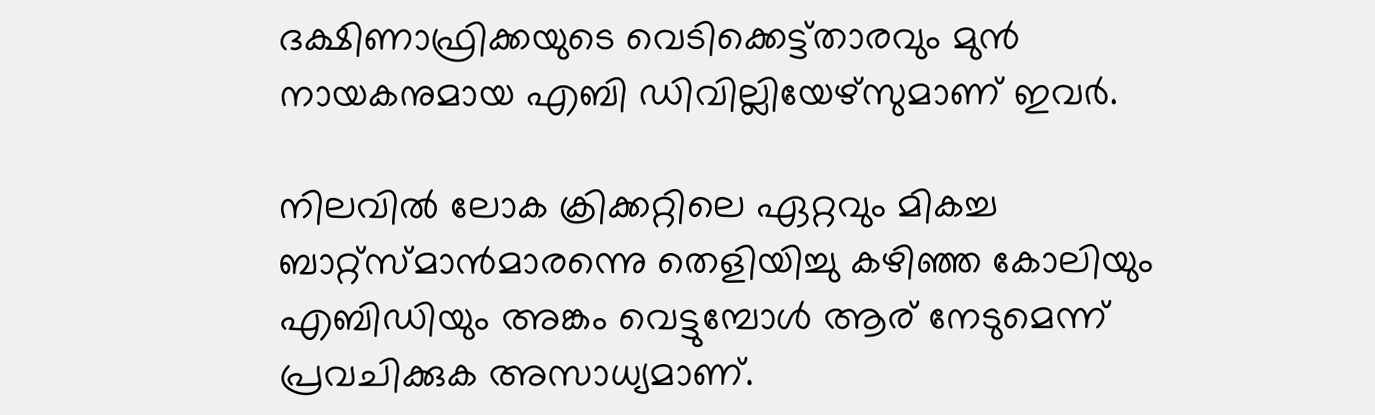ദക്ഷിണാഫ്രിക്കയുടെ വെടിക്കെട്ട്താരവും മുന്‍ നായകനുമായ എബി ഡിവില്ലിയേഴ്‌സുമാണ് ഇവര്‍.

നിലവില്‍ ലോക ക്രിക്കറ്റിലെ ഏറ്റവും മികച്ച ബാറ്റ്‌സ്മാന്‍മാരന്നെു തെളിയിച്ചു കഴിഞ്ഞ കോലിയും എബിഡിയും അങ്കം വെട്ടുമ്പോള്‍ ആര് നേടുമെന്ന് പ്രവചിക്കുക അസാധ്യമാണ്.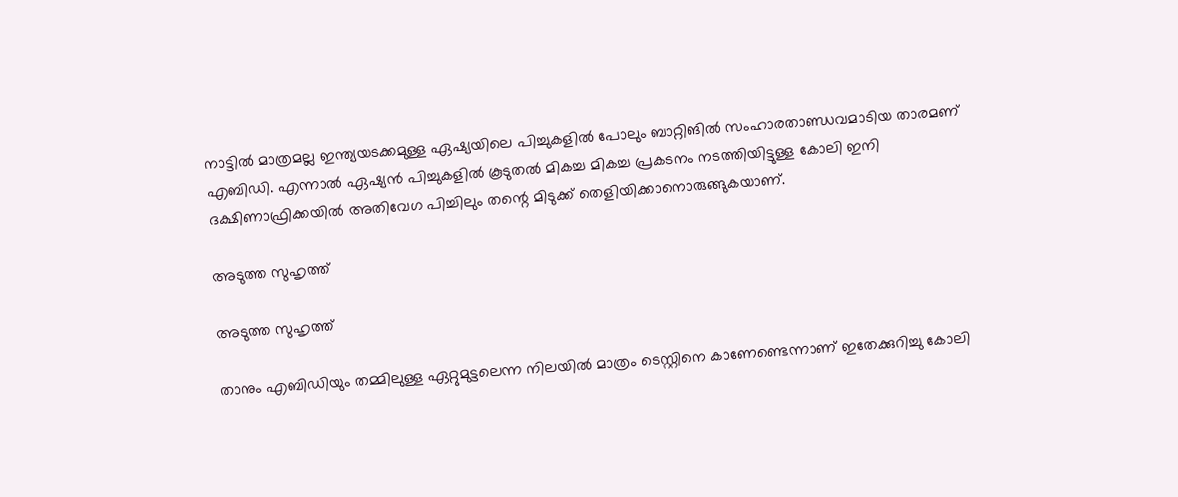നാട്ടില്‍ മാത്രമല്ല ഇന്ത്യയടക്കമുള്ള ഏഷ്യയിലെ പിച്ചുകളില്‍ പോലും ബാറ്റിങില്‍ സംഹാരതാണ്ഡവമാടിയ താരമണ് എബിഡി. എന്നാല്‍ ഏഷ്യന്‍ പിച്ചുകളില്‍ കൂടുതല്‍ മികച്ച മികച്ച പ്രകടനം നടത്തിയിട്ടുള്ള കോലി ഇനി ദക്ഷിണാഫ്രിക്കയില്‍ അതിവേഗ പിച്ചിലും തന്റെ മിടുക്ക് തെളിയിക്കാനൊരുങ്ങുകയാണ്.

അടുത്ത സുഹൃത്ത്

അടുത്ത സുഹൃത്ത്

താനും എബിഡിയും തമ്മിലുള്ള ഏറ്റുമുട്ടലെന്ന നിലയില്‍ മാത്രം ടെസ്റ്റിനെ കാണേണ്ടെന്നാണ് ഇതേക്കുറിച്ചു കോലി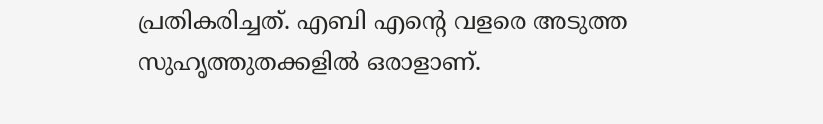പ്രതികരിച്ചത്. എബി എന്റെ വളരെ അടുത്ത സുഹൃത്തുതക്കളില്‍ ഒരാളാണ്.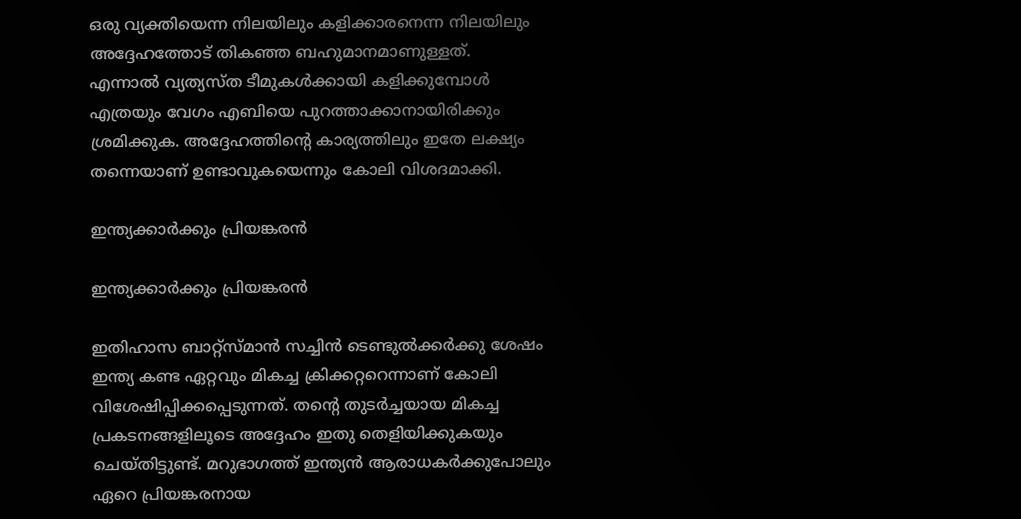ഒരു വ്യക്തിയെന്ന നിലയിലും കളിക്കാരനെന്ന നിലയിലും അദ്ദേഹത്തോട് തികഞ്ഞ ബഹുമാനമാണുള്ളത്.
എന്നാല്‍ വ്യത്യസ്ത ടീമുകള്‍ക്കായി കളിക്കുമ്പോള്‍ എത്രയും വേഗം എബിയെ പുറത്താക്കാനായിരിക്കും ശ്രമിക്കുക. അദ്ദേഹത്തിന്റെ കാര്യത്തിലും ഇതേ ലക്ഷ്യം തന്നെയാണ് ഉണ്ടാവുകയെന്നും കോലി വിശദമാക്കി.

ഇന്ത്യക്കാര്‍ക്കും പ്രിയങ്കരന്‍

ഇന്ത്യക്കാര്‍ക്കും പ്രിയങ്കരന്‍

ഇതിഹാസ ബാറ്റ്‌സ്മാന്‍ സച്ചിന്‍ ടെണ്ടുല്‍ക്കര്‍ക്കു ശേഷം ഇന്ത്യ കണ്ട ഏറ്റവും മികച്ച ക്രിക്കറ്ററെന്നാണ് കോലി വിശേഷിപ്പിക്കപ്പെടുന്നത്. തന്റെ തുടര്‍ച്ചയായ മികച്ച പ്രകടനങ്ങളിലൂടെ അദ്ദേഹം ഇതു തെളിയിക്കുകയും ചെയ്തിട്ടുണ്ട്. മറുഭാഗത്ത് ഇന്ത്യന്‍ ആരാധകര്‍ക്കുപോലും ഏറെ പ്രിയങ്കരനായ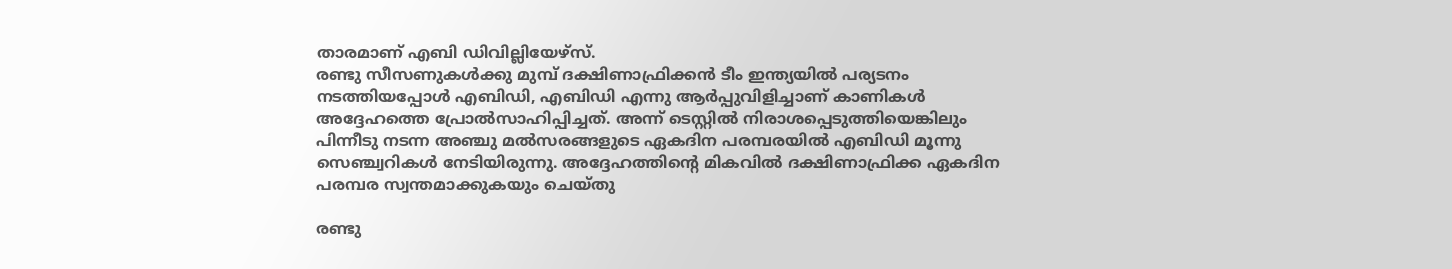താരമാണ് എബി ഡിവില്ലിയേഴ്‌സ്.
രണ്ടു സീസണുകള്‍ക്കു മുമ്പ് ദക്ഷിണാഫ്രിക്കന്‍ ടീം ഇന്ത്യയില്‍ പര്യടനം നടത്തിയപ്പോള്‍ എബിഡി, എബിഡി എന്നു ആര്‍പ്പുവിളിച്ചാണ് കാണികള്‍ അദ്ദേഹത്തെ പ്രോല്‍സാഹിപ്പിച്ചത്. അന്ന് ടെസ്റ്റില്‍ നിരാശപ്പെടുത്തിയെങ്കിലും പിന്നീടു നടന്ന അഞ്ചു മല്‍സരങ്ങളുടെ ഏകദിന പരമ്പരയില്‍ എബിഡി മൂന്നു സെഞ്ച്വറികള്‍ നേടിയിരുന്നു. അദ്ദേഹത്തിന്റെ മികവില്‍ ദക്ഷിണാഫ്രിക്ക ഏകദിന പരമ്പര സ്വന്തമാക്കുകയും ചെയ്തു

രണ്ടു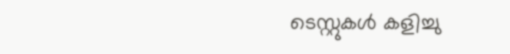ടെസ്റ്റുകള്‍ കളിച്ചു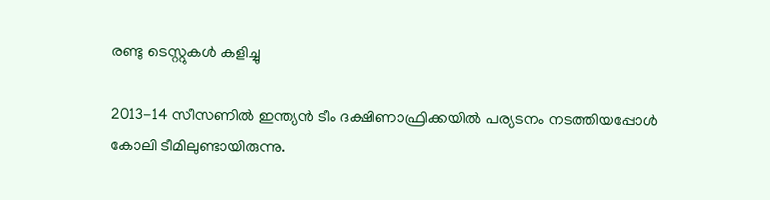രണ്ടു ടെസ്റ്റുകള്‍ കളിച്ചു

2013-14 സീസണില്‍ ഇന്ത്യന്‍ ടീം ദക്ഷിണാഫ്രിക്കയില്‍ പര്യടനം നടത്തിയപ്പോള്‍ കോലി ടീമിലുണ്ടായിരുന്നു.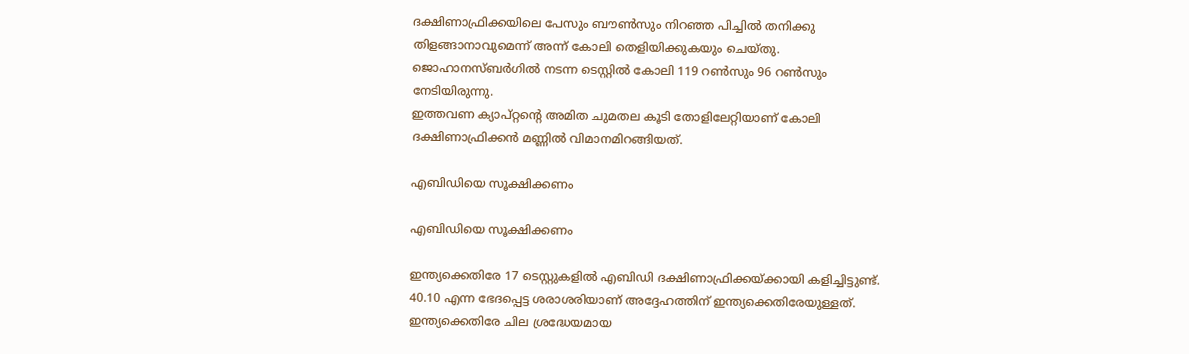ദക്ഷിണാഫ്രിക്കയിലെ പേസും ബൗണ്‍സും നിറഞ്ഞ പിച്ചില്‍ തനിക്കു തിളങ്ങാനാവുമെന്ന് അന്ന് കോലി തെളിയിക്കുകയും ചെയ്തു. ജൊഹാനസ്ബര്‍ഗില്‍ നടന്ന ടെസ്റ്റില്‍ കോലി 119 റണ്‍സും 96 റണ്‍സും നേടിയിരുന്നു.
ഇത്തവണ ക്യാപ്റ്റന്റെ അമിത ചുമതല കൂടി തോളിലേറ്റിയാണ് കോലി ദക്ഷിണാഫ്രിക്കന്‍ മണ്ണില്‍ വിമാനമിറങ്ങിയത്.

എബിഡിയെ സൂക്ഷിക്കണം

എബിഡിയെ സൂക്ഷിക്കണം

ഇന്ത്യക്കെതിരേ 17 ടെസ്റ്റുകളില്‍ എബിഡി ദക്ഷിണാഫ്രിക്കയ്ക്കായി കളിച്ചിട്ടുണ്ട്. 40.10 എന്ന ഭേദപ്പെട്ട ശരാശരിയാണ് അദ്ദേഹത്തിന് ഇന്ത്യക്കെതിരേയുള്ളത്. ഇന്ത്യക്കെതിരേ ചില ശ്രദ്ധേയമായ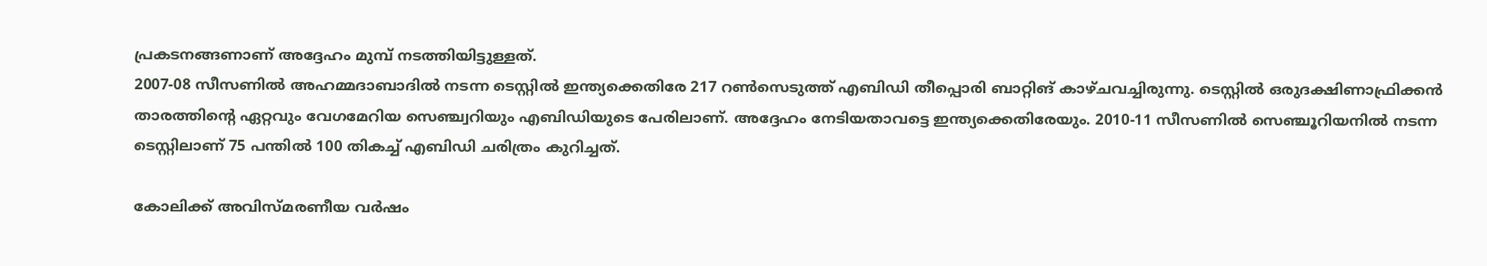പ്രകടനങ്ങണാണ് അദ്ദേഹം മുമ്പ് നടത്തിയിട്ടുള്ളത്.
2007-08 സീസണില്‍ അഹമ്മദാബാദില്‍ നടന്ന ടെസ്റ്റില്‍ ഇന്ത്യക്കെതിരേ 217 റണ്‍സെടുത്ത് എബിഡി തീപ്പൊരി ബാറ്റിങ് കാഴ്ചവച്ചിരുന്നു. ടെസ്റ്റില്‍ ഒരുദക്ഷിണാഫ്രിക്കന്‍ താരത്തിന്റെ ഏറ്റവും വേഗമേറിയ സെഞ്ച്വറിയും എബിഡിയുടെ പേരിലാണ്. അദ്ദേഹം നേടിയതാവട്ടെ ഇന്ത്യക്കെതിരേയും. 2010-11 സീസണില്‍ സെഞ്ചൂറിയനില്‍ നടന്ന ടെസ്റ്റിലാണ് 75 പന്തില്‍ 100 തികച്ച് എബിഡി ചരിത്രം കുറിച്ചത്.

കോലിക്ക് അവിസ്മരണീയ വര്‍ഷം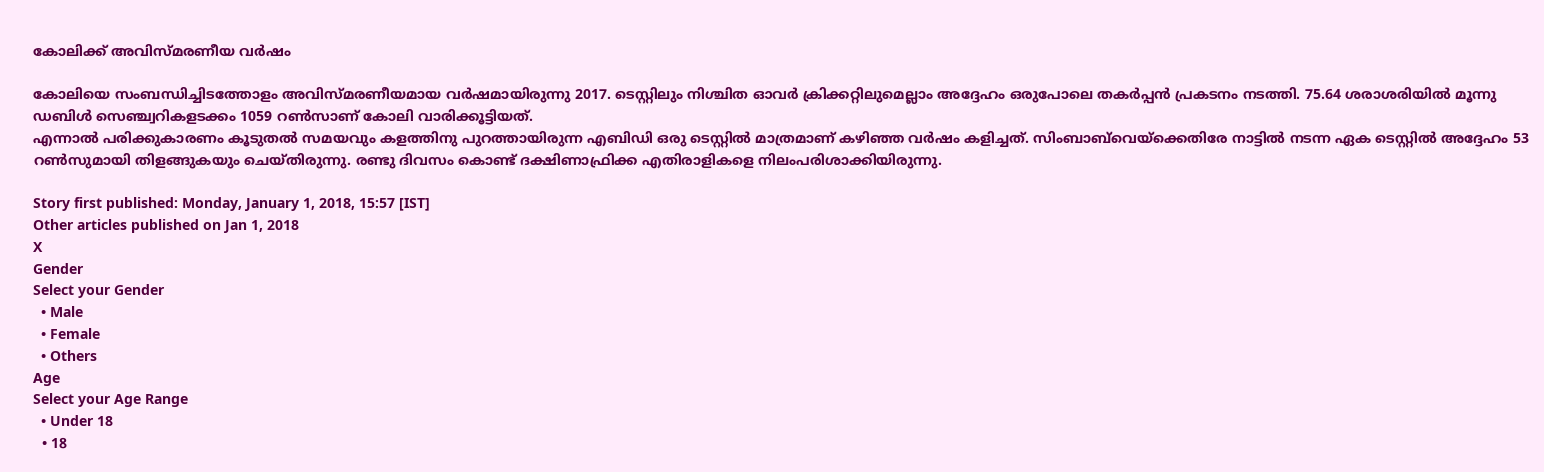കോലിക്ക് അവിസ്മരണീയ വര്‍ഷം

കോലിയെ സംബന്ധിച്ചിടത്തോളം അവിസ്മരണീയമായ വര്‍ഷമായിരുന്നു 2017. ടെസ്റ്റിലും നിശ്ചിത ഓവര്‍ ക്രിക്കറ്റിലുമെല്ലാം അദ്ദേഹം ഒരുപോലെ തകര്‍പ്പന്‍ പ്രകടനം നടത്തി. 75.64 ശരാശരിയില്‍ മൂന്നു ഡബിള്‍ സെഞ്ച്വറികളടക്കം 1059 റണ്‍സാണ് കോലി വാരിക്കൂട്ടിയത്.
എന്നാല്‍ പരിക്കുകാരണം കൂടുതല്‍ സമയവും കളത്തിനു പുറത്തായിരുന്ന എബിഡി ഒരു ടെസ്റ്റില്‍ മാത്രമാണ് കഴിഞ്ഞ വര്‍ഷം കളിച്ചത്. സിംബാബ്‌വെയ്‌ക്കെതിരേ നാട്ടില്‍ നടന്ന ഏക ടെസ്റ്റില്‍ അദ്ദേഹം 53 റണ്‍സുമായി തിളങ്ങുകയും ചെയ്തിരുന്നു. രണ്ടു ദിവസം കൊണ്ട് ദക്ഷിണാഫ്രിക്ക എതിരാളികളെ നിലംപരിശാക്കിയിരുന്നു.

Story first published: Monday, January 1, 2018, 15:57 [IST]
Other articles published on Jan 1, 2018
X
Gender
Select your Gender
  • Male
  • Female
  • Others
Age
Select your Age Range
  • Under 18
  • 18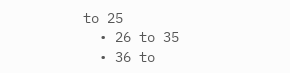to 25
  • 26 to 35
  • 36 to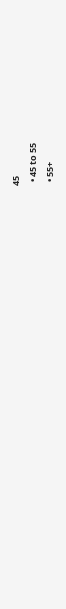45
  • 45 to 55
  • 55+